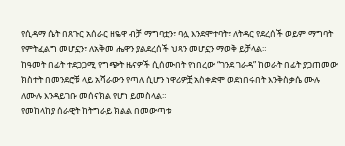የሲዳማ ሴት በጸጉር አሰራር ዘዬዋ ብቻ ማግባቷን፣ ባሏ እንደሞተባት፣ ለትዳር የደረሰች ወይም ማግባት የምትፈልግ መሆኗን፣ ለአቅመ ሔዋን ያልደረሰች ህጻን መሆኗን ማወቅ ይቻላል።
ከዓመት በፊት ተደጋጋሚ የግጭት ዜናዎች ሲሰሙበት የነበረው “ገንደ ገራዳ” ከወራት በፊት ያጋጠመው ክስተት በመንደሮቹ ላይ አሻራውን የጣለ ሲሆን ነዋሪዎቿ አስቀድሞ ወደነበሩበት እንቅስቃሴ ሙሉ ለሙሉ እንዳይገቡ መሰናክል የሆነ ይመስላል።
የመከላከያ ሰራዊት ከትግራይ ክልል በመውጣቱ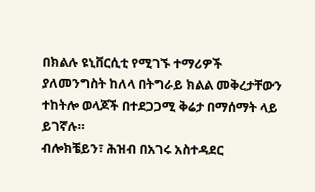በክልሉ ዩኒቨርሲቲ የሚገኙ ተማሪዎች ያለመንግስት ከለላ በትግራይ ክልል መቅረታቸውን ተከትሎ ወላጆች በተደጋጋሚ ቅሬታ በማሰማት ላይ ይገኛሉ።
ብሎክቼይን፣ ሕዝብ በአገሩ አስተዳደር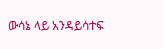ውሳኔ ላይ አንዳይሳተፍ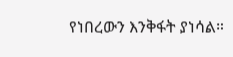የነበረውን እንቅፋት ያነሳል።